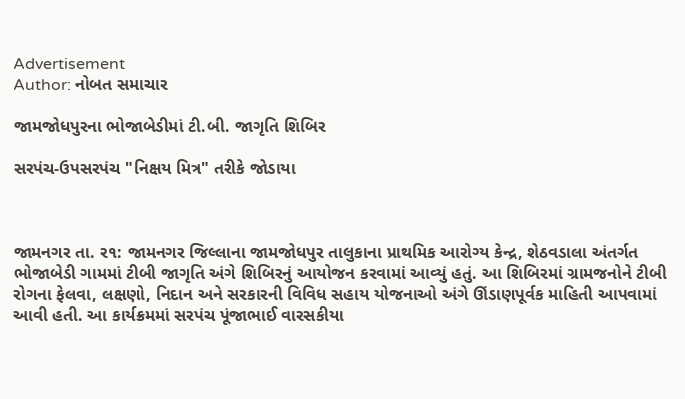Advertisement
Author: નોબત સમાચાર

જામજોધપુરના ભોજાબેડીમાં ટી.બી. જાગૃતિ શિબિર

સરપંચ-ઉપસરપંચ "નિક્ષય મિત્ર" તરીકે જોડાયા



જામનગર તા. ર૧: જામનગર જિલ્લાના જામજોધપુર તાલુકાના પ્રાથમિક આરોગ્ય કેન્દ્ર, શેઠવડાલા અંતર્ગત ભોજાબેડી ગામમાં ટીબી જાગૃતિ અંગે શિબિરનું આયોજન કરવામાં આવ્યું હતું. આ શિબિરમાં ગ્રામજનોને ટીબી રોગના ફેલવા, લક્ષણો, નિદાન અને સરકારની વિવિધ સહાય યોજનાઓ અંગે ઊંડાણપૂર્વક માહિતી આપવામાં આવી હતી. આ કાર્યક્રમમાં સરપંચ પૂંજાભાઈ વારસકીયા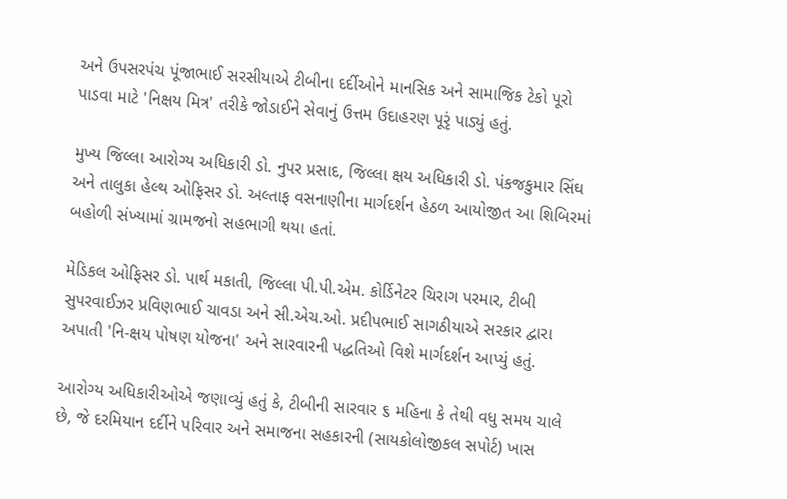અને ઉપસરપંચ પૂંજાભાઈ સરસીયાએ ટીબીના દર્દીઓને માનસિક અને સામાજિક ટેકો પૂરો પાડવા માટે 'નિક્ષય મિત્ર' તરીકે જોડાઈને સેવાનું ઉત્તમ ઉદાહરણ પૂરૃં પાડ્યું હતું.

મુખ્ય જિલ્લા આરોગ્ય અધિકારી ડો. નુપર પ્રસાદ, જિલ્લા ક્ષય અધિકારી ડો. પંકજકુમાર સિંઘ અને તાલુકા હેલ્થ ઓફિસર ડો. અલ્તાફ વસનાણીના માર્ગદર્શન હેઠળ આયોજીત આ શિબિરમાં બહોળી સંખ્યામાં ગ્રામજનો સહભાગી થયા હતાં.

મેડિકલ ઓફિસર ડો. પાર્થ મકાતી, જિલ્લા પી.પી.એમ. કોર્ડિનેટર ચિરાગ પરમાર, ટીબી સુપરવાઈઝર પ્રવિણભાઈ ચાવડા અને સી.એચ.ઓ. પ્રદીપભાઈ સાગઠીયાએ સરકાર દ્વારા અપાતી 'નિ-ક્ષય પોષણ યોજના' અને સારવારની પદ્ધતિઓ વિશે માર્ગદર્શન આપ્યું હતું.

આરોગ્ય અધિકારીઓએ જણાવ્યું હતું કે, ટીબીની સારવાર ૬ મહિના કે તેથી વધુ સમય ચાલે છે, જે દરમિયાન દર્દીને પરિવાર અને સમાજના સહકારની (સાયકોલોજીકલ સપોર્ટ) ખાસ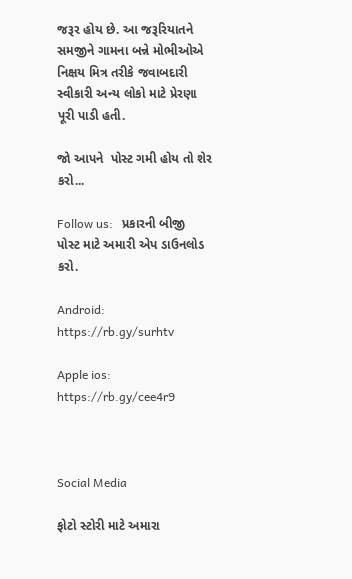જરૂર હોય છે. આ જરૂરિયાતને સમજીને ગામના બન્ને મોભીઓએ નિક્ષય મિત્ર તરીકે જવાબદારી સ્વીકારી અન્ય લોકો માટે પ્રેરણા પૂરી પાડી હતી.

જો આપને  પોસ્ટ ગમી હોય તો શેર કરો...

Follow us:   પ્રકારની બીજી પોસ્ટ માટે અમારી એપ ડાઉનલોડ કરો.

Android: https://rb.gy/surhtv

Apple ios: https://rb.gy/cee4r9



Social Media

ફોટો સ્ટોરી માટે અમારા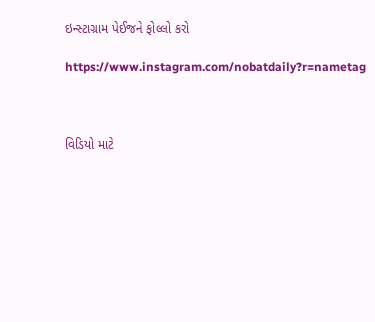ઇન્સ્ટાગ્રામ પેઈજને ફોલ્લો કરો

https://www.instagram.com/nobatdaily?r=nametag



વિડિયો માટે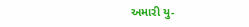અમારી યુ-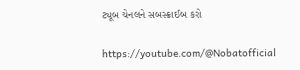ટ્યૂબ ચેનલને સબસ્ક્રાઈબ કરો

https://youtube.com/@Nobatofficial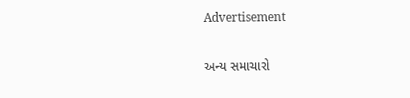Advertisement

અન્ય સમાચારો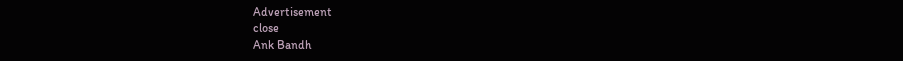Advertisement
close
Ank Bandh